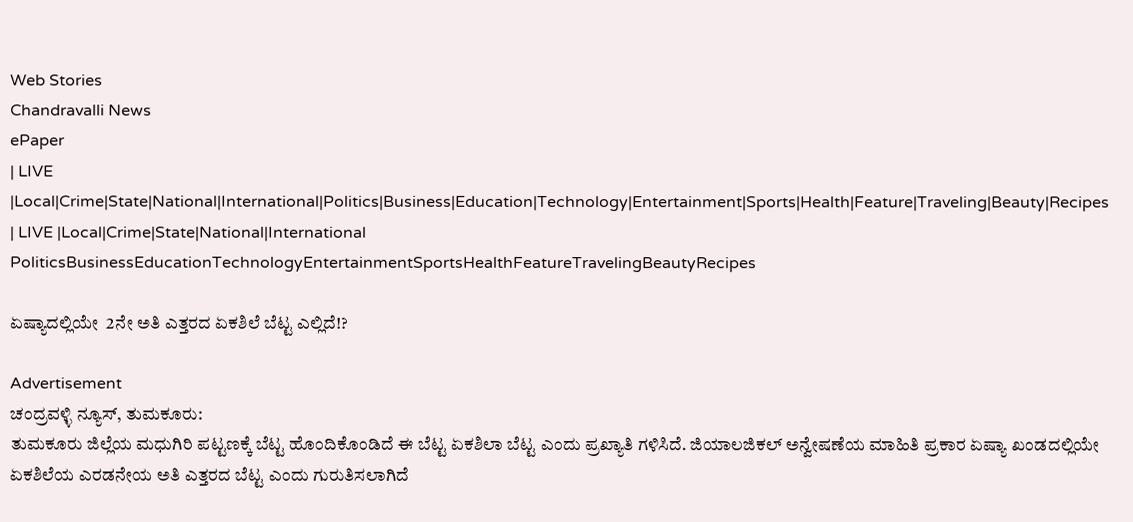Web Stories
Chandravalli News
ePaper
| LIVE |Local|Crime|State|National|International|Politics|Business|Education|Technology|Entertainment|Sports|Health|Feature|Traveling|Beauty|Recipes
| LIVE |Local|Crime|State|National|International
PoliticsBusinessEducationTechnologyEntertainmentSportsHealthFeatureTravelingBeautyRecipes

ಏಷ್ಯಾದಲ್ಲಿಯೇ  2ನೇ ಅತಿ ಎತ್ತರದ ಏಕಶಿಲೆ ಬೆಟ್ಟ ಎಲ್ಲಿದೆ!?

Advertisement
ಚಂದ್ರವಳ್ಳಿ ನ್ಯೂಸ್, ತುಮಕೂರು:
ತುಮಕೂರು ಜಿಲ್ಲೆಯ ಮಧುಗಿರಿ ಪಟ್ಟಣಕ್ಕೆ ಬೆಟ್ಟ ಹೊಂದಿಕೊಂಡಿದೆ ಈ ಬೆಟ್ಟ ಏಕಶಿಲಾ ಬೆಟ್ಟ ಎಂದು ಪ್ರಖ್ಯಾತಿ ಗಳಿಸಿದೆ. ಜಿಯಾಲಜಿಕಲ್ ಅನ್ವೇಷಣೆಯ ಮಾಹಿತಿ ಪ್ರಕಾರ ಏಷ್ಯಾ ಖಂಡದಲ್ಲಿಯೇ ಏಕಶಿಲೆಯ ಎರಡನೇಯ ಅತಿ ಎತ್ತರದ ಬೆಟ್ಟ ಎಂದು ಗುರುತಿಸಲಾಗಿದೆ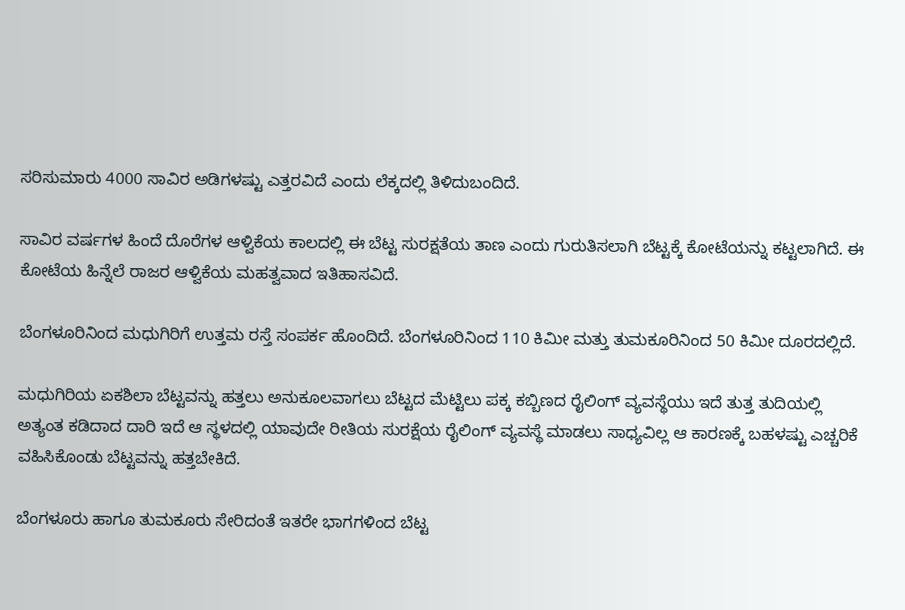ಸರಿಸುಮಾರು 4000 ಸಾವಿರ ಅಡಿಗಳಷ್ಟು ಎತ್ತರವಿದೆ ಎಂದು ಲೆಕ್ಕದಲ್ಲಿ ತಿಳಿದುಬಂದಿದೆ.

ಸಾವಿರ ವರ್ಷಗಳ ಹಿಂದೆ ದೊರೆಗಳ ಆಳ್ವಿಕೆಯ ಕಾಲದಲ್ಲಿ ಈ ಬೆಟ್ಟ ಸುರಕ್ಷತೆಯ ತಾಣ ಎಂದು ಗುರುತಿಸಲಾಗಿ ಬೆಟ್ಟಕ್ಕೆ ಕೋಟೆಯನ್ನು ಕಟ್ಟಲಾಗಿದೆ. ಈ ಕೋಟೆಯ ಹಿನ್ನೆಲೆ ರಾಜರ ಆಳ್ವಿಕೆಯ ಮಹತ್ವವಾದ ಇತಿಹಾಸವಿದೆ.

ಬೆಂಗಳೂರಿನಿಂದ ಮಧುಗಿರಿಗೆ ಉತ್ತಮ ರಸ್ತೆ ಸಂಪರ್ಕ ಹೊಂದಿದೆ. ಬೆಂಗಳೂರಿನಿಂದ 110 ಕಿಮೀ ಮತ್ತು ತುಮಕೂರಿನಿಂದ 50 ಕಿಮೀ ದೂರದಲ್ಲಿದೆ.

ಮಧುಗಿರಿಯ ಏಕಶಿಲಾ ಬೆಟ್ಟವನ್ನು ಹತ್ತಲು ಅನುಕೂಲವಾಗಲು ಬೆಟ್ಟದ ಮೆಟ್ಟಿಲು ಪಕ್ಕ ಕಬ್ಬಿಣದ ರೈಲಿಂಗ್ ವ್ಯವಸ್ಥೆಯು ಇದೆ ತುತ್ತ ತುದಿಯಲ್ಲಿ ಅತ್ಯಂತ ಕಡಿದಾದ ದಾರಿ ಇದೆ ಆ ಸ್ಥಳದಲ್ಲಿ ಯಾವುದೇ ರೀತಿಯ ಸುರಕ್ಷೆಯ ರೈಲಿಂಗ್ ವ್ಯವಸ್ಥೆ ಮಾಡಲು ಸಾಧ್ಯವಿಲ್ಲ ಆ ಕಾರಣಕ್ಕೆ ಬಹಳಷ್ಟು ಎಚ್ಚರಿಕೆ ವಹಿಸಿಕೊಂಡು ಬೆಟ್ಟವನ್ನು ಹತ್ತಬೇಕಿದೆ.

ಬೆಂಗಳೂರು ಹಾಗೂ ತುಮಕೂರು ಸೇರಿದಂತೆ ಇತರೇ ಭಾಗಗಳಿಂದ ಬೆಟ್ಟ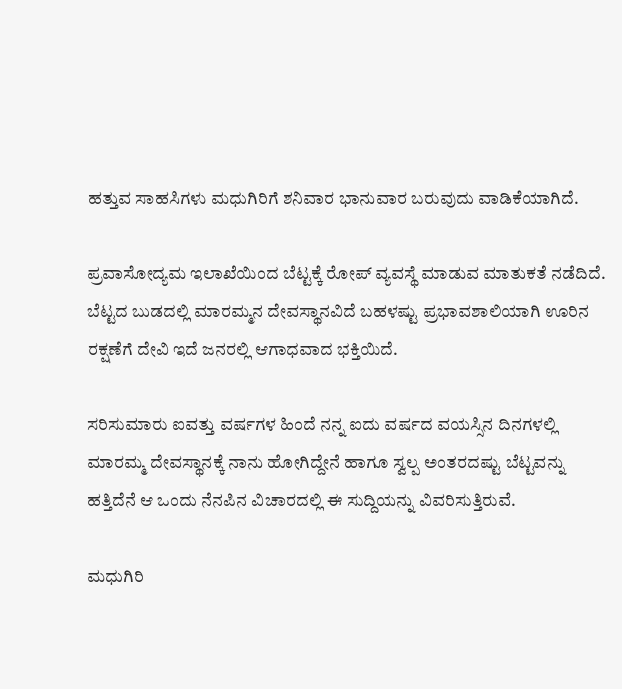ಹತ್ತುವ ಸಾಹಸಿಗಳು ಮಧುಗಿರಿಗೆ ಶನಿವಾರ ಭಾನುವಾರ ಬರುವುದು ವಾಡಿಕೆಯಾಗಿದೆ.

ಪ್ರವಾಸೋದ್ಯಮ ಇಲಾಖೆಯಿಂದ ಬೆಟ್ಟಕ್ಕೆ ರೋಪ್ ವ್ಯವಸ್ಥೆ ಮಾಡುವ ಮಾತುಕತೆ ನಡೆದಿದೆ. ಬೆಟ್ಟದ ಬುಡದಲ್ಲಿ ಮಾರಮ್ಮನ ದೇವಸ್ಥಾನವಿದೆ ಬಹಳಷ್ಟು ಪ್ರಭಾವಶಾಲಿಯಾಗಿ ಊರಿನ ರಕ್ಷಣೆಗೆ ದೇವಿ ಇದೆ ಜನರಲ್ಲಿ ಆಗಾಧವಾದ ಭಕ್ತಿಯಿದೆ.

ಸರಿಸುಮಾರು ಐವತ್ತು ವರ್ಷಗಳ ಹಿಂದೆ ನನ್ನ ಐದು ವರ್ಷದ ವಯಸ್ಸಿನ ದಿನಗಳಲ್ಲಿ ಮಾರಮ್ಮ ದೇವಸ್ಥಾನಕ್ಕೆ ನಾನು ಹೋಗಿದ್ದೇನೆ ಹಾಗೂ ಸ್ವಲ್ಪ ಅಂತರದಷ್ಟು ಬೆಟ್ಟವನ್ನು ಹತ್ತಿದೆನೆ ಆ ಒಂದು ನೆನಪಿನ ವಿಚಾರದಲ್ಲಿ ಈ ಸುದ್ದಿಯನ್ನು ವಿವರಿಸುತ್ತಿರುವೆ.

ಮಧುಗಿರಿ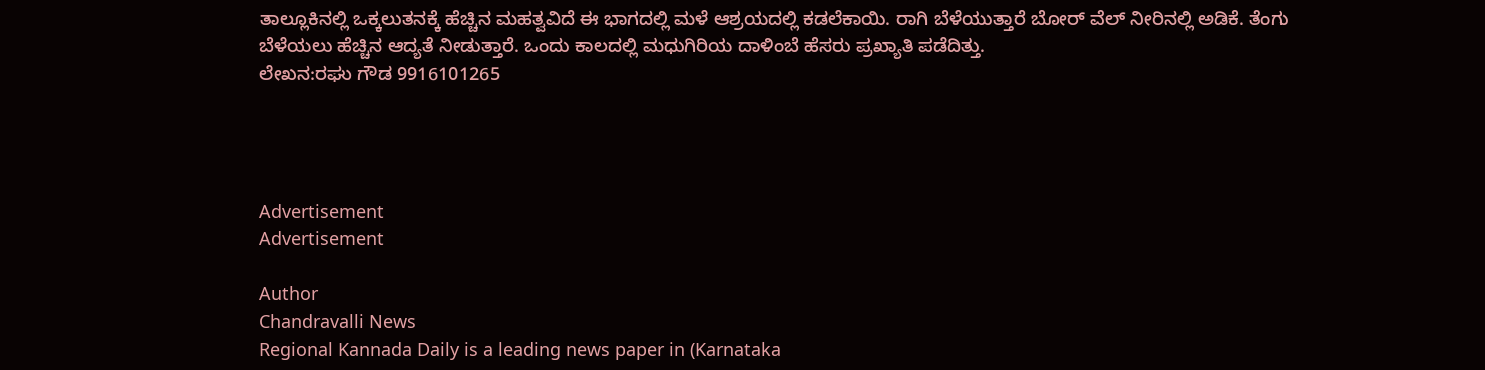ತಾಲ್ಲೂಕಿನಲ್ಲಿ ಒಕ್ಕಲುತನಕ್ಕೆ ಹೆಚ್ಚಿನ ಮಹತ್ವವಿದೆ ಈ ಭಾಗದಲ್ಲಿ ಮಳೆ ಆಶ್ರಯದಲ್ಲಿ ಕಡಲೆಕಾಯಿ. ರಾಗಿ ಬೆಳೆಯುತ್ತಾರೆ ಬೋರ್ ವೆಲ್ ನೀರಿನಲ್ಲಿ ಅಡಿಕೆ. ತೆಂಗು ಬೆಳೆಯಲು ಹೆಚ್ಚಿನ ಆದ್ಯತೆ ನೀಡುತ್ತಾರೆ. ಒಂದು ಕಾಲದಲ್ಲಿ ಮಧುಗಿರಿಯ ದಾಳಿಂಬೆ ಹೆಸರು ಪ್ರಖ್ಯಾತಿ ಪಡೆದಿತ್ತು.
ಲೇಖನ:ರಘು ಗೌಡ 9916101265




Advertisement
Advertisement

Author
Chandravalli News
Regional Kannada Daily is a leading news paper in (Karnataka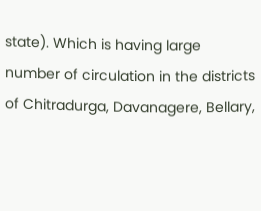state). Which is having large number of circulation in the districts of Chitradurga, Davanagere, Bellary,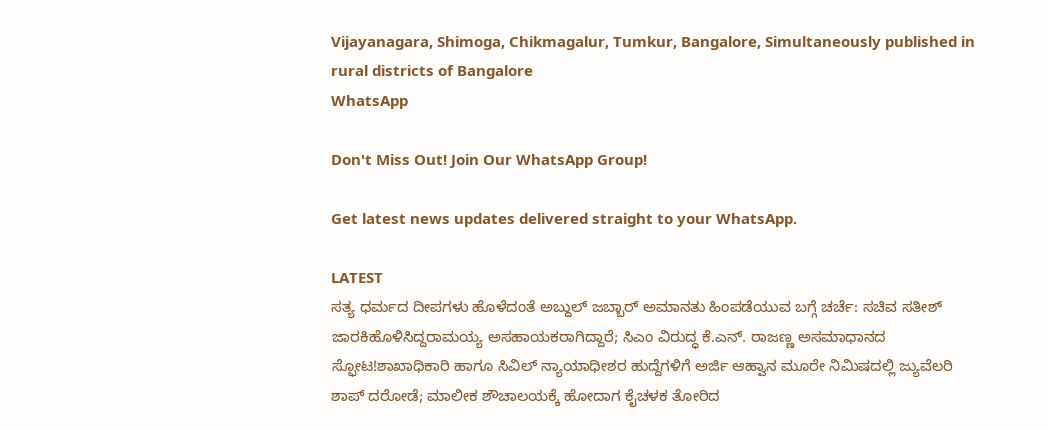Vijayanagara, Shimoga, Chikmagalur, Tumkur, Bangalore, Simultaneously published in rural districts of Bangalore
WhatsApp

Don't Miss Out! Join Our WhatsApp Group!

Get latest news updates delivered straight to your WhatsApp.

LATEST
ಸತ್ಯ ಧರ್ಮದ ದೀಪಗಳು ಹೊಳೆದಂತೆ ಅಬ್ದುಲ್ ಜಬ್ಬಾರ್ ಅಮಾನತು ಹಿಂಪಡೆಯುವ ಬಗ್ಗೆ ಚರ್ಚೆ: ಸಚಿವ ಸತೀಶ್ ಜಾರಕಿಹೊಳಿಸಿದ್ದರಾಮಯ್ಯ ಅಸಹಾಯಕರಾಗಿದ್ದಾರೆ; ಸಿಎಂ ವಿರುದ್ಧ ಕೆ.ಎನ್. ರಾಜಣ್ಣ ಅಸಮಾಧಾನದ ಸ್ಫೋಟ!ಶಾಖಾಧಿಕಾರಿ ಹಾಗೂ ಸಿವಿಲ್ ನ್ಯಾಯಾಧೀಶರ ಹುದ್ದೆಗಳಿಗೆ ಅರ್ಜಿ ಆಹ್ವಾನ ಮೂರೇ ನಿಮಿಷದಲ್ಲಿ ಜ್ಯುವೆಲರಿ ಶಾಪ್ ದರೋಡೆ; ಮಾಲೀಕ ಶೌಚಾಲಯಕ್ಕೆ ಹೋದಾಗ ಕೈಚಳಕ ತೋರಿದ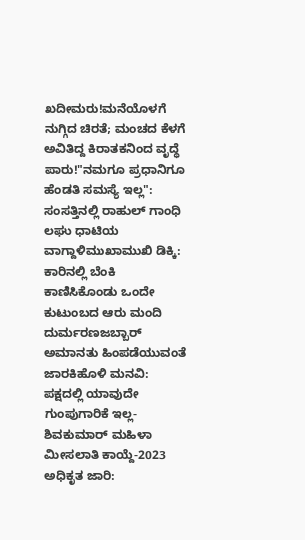ಖದೀಮರು!ಮನೆಯೊಳಗೆ ನುಗ್ಗಿದ ಚಿರತೆ; ಮಂಚದ ಕೆಳಗೆ ಅವಿತಿದ್ದ ಕಿರಾತಕನಿಂದ ವೃದ್ಧೆ ಪಾರು!"ನಮಗೂ ಪ್ರಧಾನಿಗೂ ಹೆಂಡತಿ ಸಮಸ್ಯೆ ಇಲ್ಲ": ಸಂಸತ್ತಿನಲ್ಲಿ ರಾಹುಲ್ ಗಾಂಧಿ ಲಘು ಧಾಟಿಯ ವಾಗ್ದಾಳಿಮುಖಾಮುಖಿ ಡಿಕ್ಕಿ: ಕಾರಿನಲ್ಲಿ ಬೆಂಕಿ ಕಾಣಿಸಿಕೊಂಡು ಒಂದೇ ಕುಟುಂಬದ ಆರು ಮಂದಿ ದುರ್ಮರಣಜಬ್ಬಾರ್ ಅಮಾನತು ಹಿಂಪಡೆಯುವಂತೆ ಜಾರಕಿಹೊಳಿ ಮನವಿ: ಪಕ್ಷದಲ್ಲಿ ಯಾವುದೇ ಗುಂಪುಗಾರಿಕೆ ಇಲ್ಲ-ಶಿವಕುಮಾರ್ ಮಹಿಳಾ ಮೀಸಲಾತಿ ಕಾಯ್ದೆ-2023 ಅಧಿಕೃತ ಜಾರಿ: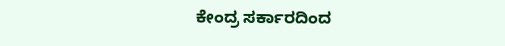ಕೇಂದ್ರ ಸರ್ಕಾರದಿಂದ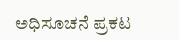ಅಧಿಸೂಚನೆ ಪ್ರಕಟ